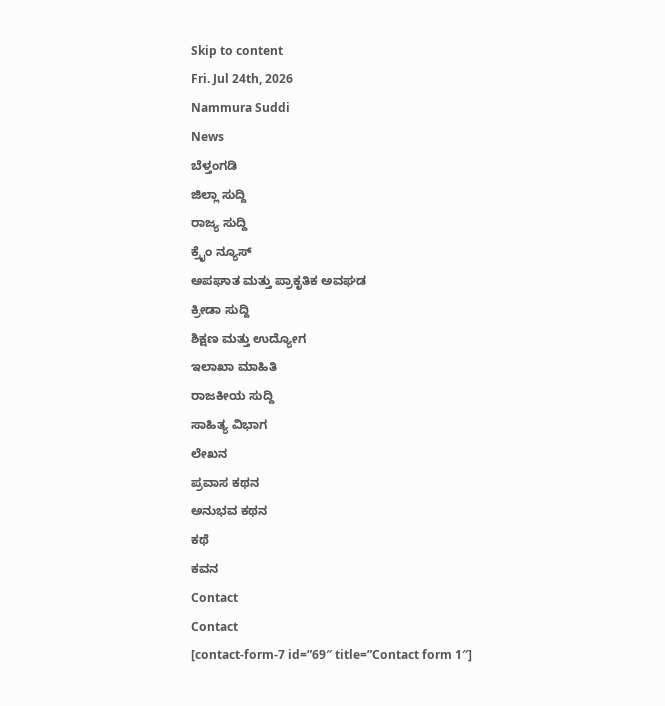Skip to content
Fri. Jul 24th, 2026
Nammura Suddi
News
ಬೆಳ್ತಂಗಡಿ
ಜಿಲ್ಲಾ ಸುದ್ದಿ
ರಾಜ್ಯ ಸುದ್ದಿ
ಕ್ರೈಂ ನ್ಯೂಸ್
ಅಪಘಾತ ಮತ್ತು ಪ್ರಾಕೃತಿಕ ಅವಘಡ
ಕ್ರೀಡಾ ಸುದ್ದಿ
ಶಿಕ್ಷಣ ಮತ್ತು ಉದ್ಯೋಗ
ಇಲಾಖಾ ಮಾಹಿತಿ
ರಾಜಕೀಯ ಸುದ್ದಿ
ಸಾಹಿತ್ಯ ವಿಭಾಗ
ಲೇಖನ
ಪ್ರವಾಸ ಕಥನ
ಅನುಭವ ಕಥನ
ಕಥೆ
ಕವನ
Contact
Contact
[contact-form-7 id=”69″ title=”Contact form 1″]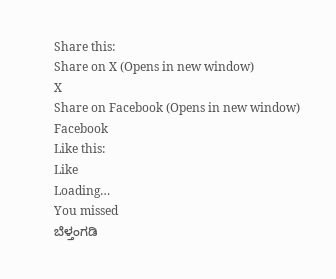Share this:
Share on X (Opens in new window)
X
Share on Facebook (Opens in new window)
Facebook
Like this:
Like
Loading…
You missed
ಬೆಳ್ತಂಗಡಿ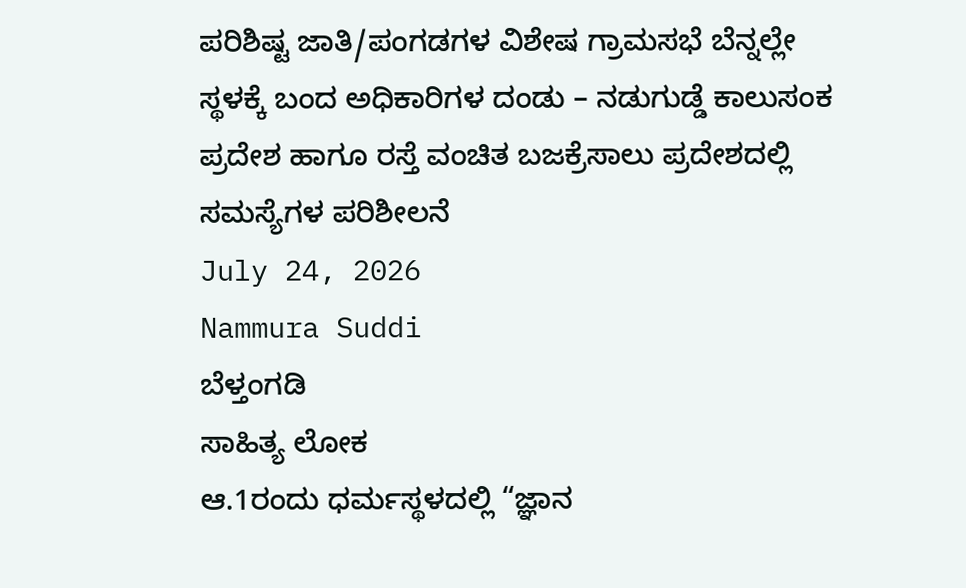ಪರಿಶಿಷ್ಟ ಜಾತಿ/ಪಂಗಡಗಳ ವಿಶೇಷ ಗ್ರಾಮಸಭೆ ಬೆನ್ನಲ್ಲೇ ಸ್ಥಳಕ್ಕೆ ಬಂದ ಅಧಿಕಾರಿಗಳ ದಂಡು – ನಡುಗುಡ್ಡೆ ಕಾಲುಸಂಕ ಪ್ರದೇಶ ಹಾಗೂ ರಸ್ತೆ ವಂಚಿತ ಬಜಕ್ರೆಸಾಲು ಪ್ರದೇಶದಲ್ಲಿ ಸಮಸ್ಯೆಗಳ ಪರಿಶೀಲನೆ
July 24, 2026
Nammura Suddi
ಬೆಳ್ತಂಗಡಿ
ಸಾಹಿತ್ಯ ಲೋಕ
ಆ.1ರಂದು ಧರ್ಮಸ್ಥಳದಲ್ಲಿ “ಜ್ಞಾನ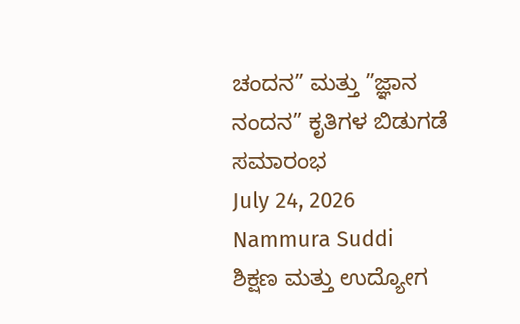ಚಂದನ” ಮತ್ತು ”ಜ್ಞಾನ ನಂದನ” ಕೃತಿಗಳ ಬಿಡುಗಡೆ ಸಮಾರಂಭ
July 24, 2026
Nammura Suddi
ಶಿಕ್ಷಣ ಮತ್ತು ಉದ್ಯೋಗ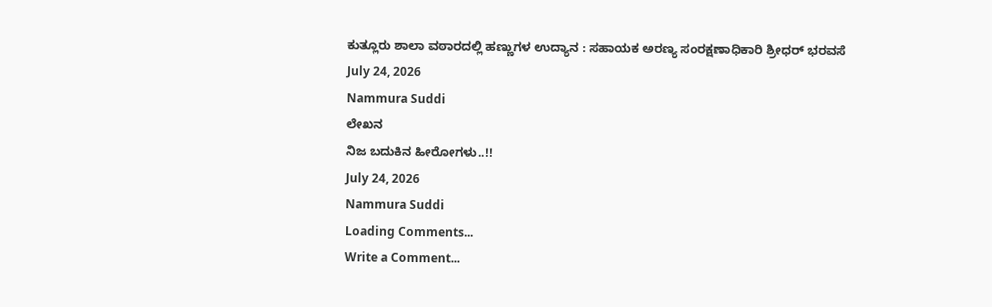ಕುತ್ಲೂರು ಶಾಲಾ ವಠಾರದಲ್ಲಿ ಹಣ್ಣುಗಳ ಉದ್ಯಾನ : ಸಹಾಯಕ ಅರಣ್ಯ ಸಂರಕ್ಷಣಾಧಿಕಾರಿ ಶ್ರೀಧರ್ ಭರವಸೆ
July 24, 2026
Nammura Suddi
ಲೇಖನ
ನಿಜ ಬದುಕಿನ ಹೀರೋಗಳು..!!
July 24, 2026
Nammura Suddi
Loading Comments...
Write a Comment...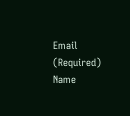Email (Required)
Name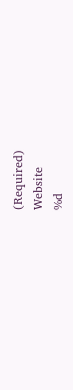(Required)
Website
%d